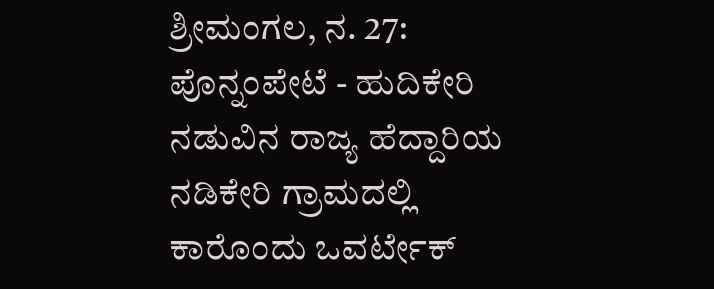ಶ್ರೀಮಂಗಲ, ನ. 27: ಪೊನ್ನಂಪೇಟೆ - ಹುದಿಕೇರಿ ನಡುವಿನ ರಾಜ್ಯ ಹೆದ್ದಾರಿಯ ನಡಿಕೇರಿ ಗ್ರಾಮದಲ್ಲಿ ಕಾರೊಂದು ಒವರ್ಟೇಕ್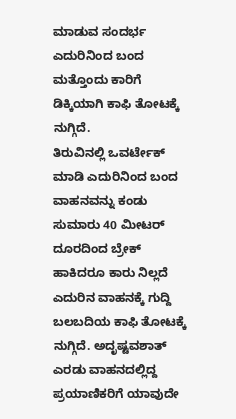ಮಾಡುವ ಸಂದರ್ಭ ಎದುರಿನಿಂದ ಬಂದ ಮತ್ತೊಂದು ಕಾರಿಗೆ ಡಿಕ್ಕಿಯಾಗಿ ಕಾಫಿ ತೋಟಕ್ಕೆ ನುಗ್ಗಿದೆ.
ತಿರುವಿನಲ್ಲಿ ಒವರ್ಟೇಕ್ ಮಾಡಿ ಎದುರಿನಿಂದ ಬಂದ ವಾಹನವನ್ನು ಕಂಡು ಸುಮಾರು 40 ಮೀಟರ್ ದೂರದಿಂದ ಬ್ರೇಕ್ ಹಾಕಿದರೂ ಕಾರು ನಿಲ್ಲದೆ ಎದುರಿನ ವಾಹನಕ್ಕೆ ಗುದ್ದಿ ಬಲಬದಿಯ ಕಾಫಿ ತೋಟಕ್ಕೆ ನುಗ್ಗಿದೆ. ಅದೃಷ್ಟವಶಾತ್ ಎರಡು ವಾಹನದಲ್ಲಿದ್ದ ಪ್ರಯಾಣಿಕರಿಗೆ ಯಾವುದೇ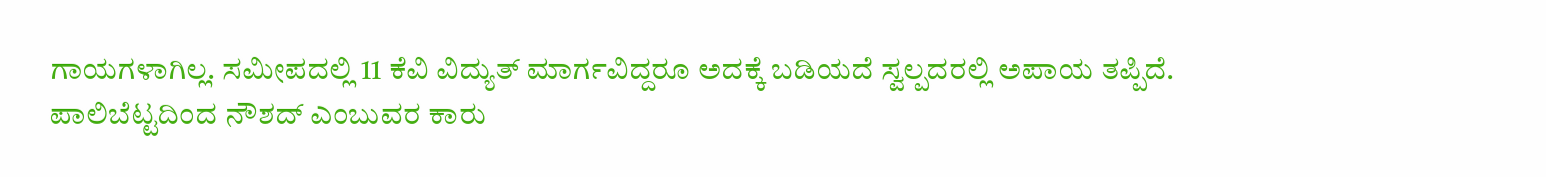ಗಾಯಗಳಾಗಿಲ್ಲ. ಸಮೀಪದಲ್ಲಿ 11 ಕೆವಿ ವಿದ್ಯುತ್ ಮಾರ್ಗವಿದ್ದರೂ ಅದಕ್ಕೆ ಬಡಿಯದೆ ಸ್ವಲ್ಪದರಲ್ಲಿ ಅಪಾಯ ತಪ್ಪಿದೆ.
ಪಾಲಿಬೆಟ್ಟದಿಂದ ನೌಶದ್ ಎಂಬುವರ ಕಾರು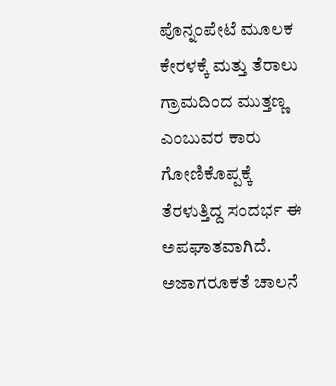ಪೊನ್ನಂಪೇಟೆ ಮೂಲಕ ಕೇರಳಕ್ಕೆ ಮತ್ತು ತೆರಾಲು ಗ್ರಾಮದಿಂದ ಮುತ್ತಣ್ಣ ಎಂಬುವರ ಕಾರು ಗೋಣಿಕೊಪ್ಪಕ್ಕೆ ತೆರಳುತ್ತಿದ್ದ ಸಂದರ್ಭ ಈ ಅಪಘಾತವಾಗಿದೆ. ಅಜಾಗರೂಕತೆ ಚಾಲನೆ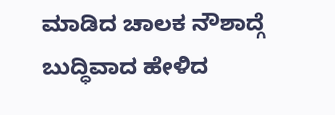ಮಾಡಿದ ಚಾಲಕ ನೌಶಾದ್ಗೆ ಬುದ್ಧಿವಾದ ಹೇಳಿದ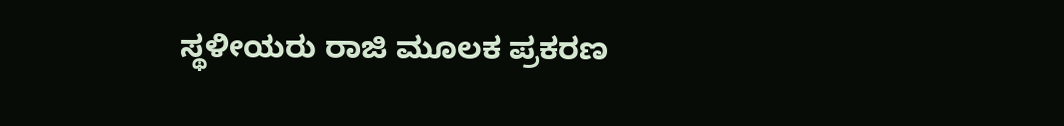ಸ್ಥಳೀಯರು ರಾಜಿ ಮೂಲಕ ಪ್ರಕರಣ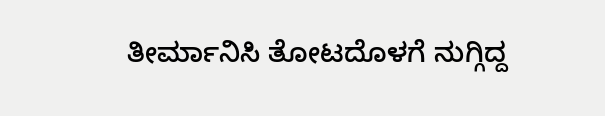ತೀರ್ಮಾನಿಸಿ ತೋಟದೊಳಗೆ ನುಗ್ಗಿದ್ದ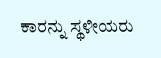ಕಾರನ್ನು ಸ್ಥಳೀಯರು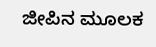ಜೀಪಿನ ಮೂಲಕ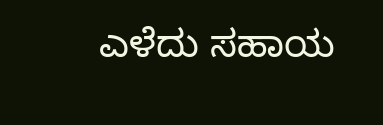ಎಳೆದು ಸಹಾಯ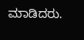ಮಾಡಿದರು.